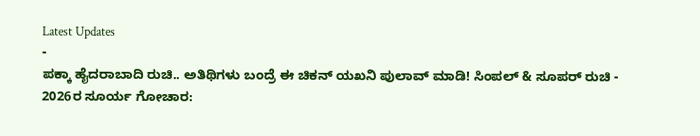Latest Updates
-
ಪಕ್ಕಾ ಹೈದರಾಬಾದಿ ರುಚಿ.. ಅತಿಥಿಗಳು ಬಂದ್ರೆ ಈ ಚಿಕನ್ ಯಖನಿ ಪುಲಾವ್ ಮಾಡಿ! ಸಿಂಪಲ್ & ಸೂಪರ್ ರುಚಿ -
2026ರ ಸೂರ್ಯ ಗೋಚಾರ: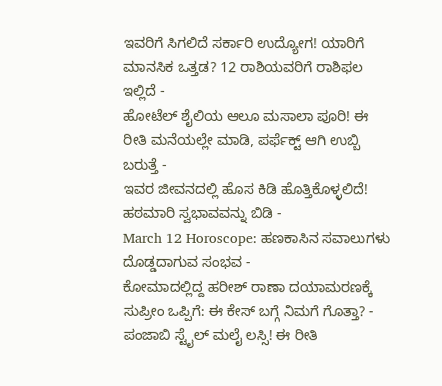ಇವರಿಗೆ ಸಿಗಲಿದೆ ಸರ್ಕಾರಿ ಉದ್ಯೋಗ! ಯಾರಿಗೆ ಮಾನಸಿಕ ಒತ್ತಡ? 12 ರಾಶಿಯವರಿಗೆ ರಾಶಿಫಲ ಇಲ್ಲಿದೆ -
ಹೋಟೆಲ್ ಶೈಲಿಯ ಆಲೂ ಮಸಾಲಾ ಪೂರಿ! ಈ ರೀತಿ ಮನೆಯಲ್ಲೇ ಮಾಡಿ, ಪರ್ಫೆಕ್ಟ್ ಆಗಿ ಉಬ್ಬಿ ಬರುತ್ತೆ -
ಇವರ ಜೀವನದಲ್ಲಿ ಹೊಸ ಕಿಡಿ ಹೊತ್ತಿಕೊಳ್ಳಲಿದೆ! ಹಠಮಾರಿ ಸ್ವಭಾವವನ್ನು ಬಿಡಿ -
March 12 Horoscope: ಹಣಕಾಸಿನ ಸವಾಲುಗಳು ದೊಡ್ಡದಾಗುವ ಸಂಭವ -
ಕೋಮಾದಲ್ಲಿದ್ದ ಹರೀಶ್ ರಾಣಾ ದಯಾಮರಣಕ್ಕೆ ಸುಪ್ರೀಂ ಒಪ್ಪಿಗೆ: ಈ ಕೇಸ್ ಬಗ್ಗೆ ನಿಮಗೆ ಗೊತ್ತಾ? -
ಪಂಜಾಬಿ ಸ್ಟೈಲ್ ಮಲೈ ಲಸ್ಸಿ! ಈ ರೀತಿ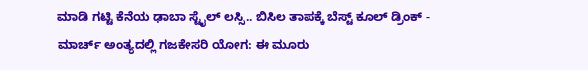ಮಾಡಿ ಗಟ್ಟಿ ಕೆನೆಯ ಢಾಬಾ ಸ್ಟೈಲ್ ಲಸ್ಸಿ.. ಬಿಸಿಲ ತಾಪಕ್ಕೆ ಬೆಸ್ಟ್ ಕೂಲ್ ಡ್ರಿಂಕ್ -
ಮಾರ್ಚ್ ಅಂತ್ಯದಲ್ಲಿ ಗಜಕೇಸರಿ ಯೋಗ: ಈ ಮೂರು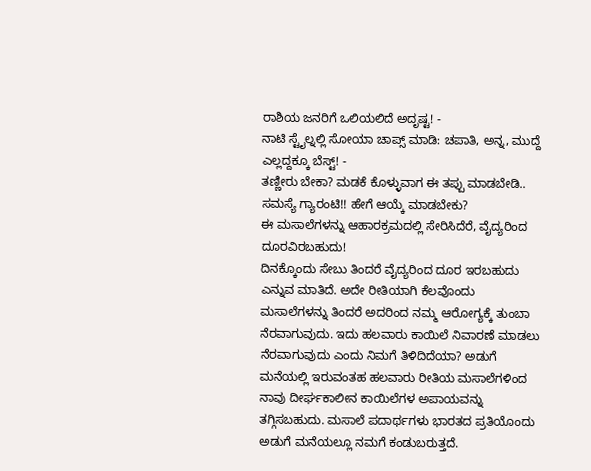ರಾಶಿಯ ಜನರಿಗೆ ಒಲಿಯಲಿದೆ ಅದೃಷ್ಟ! -
ನಾಟಿ ಸ್ಟೈಲ್ನಲ್ಲಿ ಸೋಯಾ ಚಾಪ್ಸ್ ಮಾಡಿ: ಚಪಾತಿ, ಅನ್ನ, ಮುದ್ದೆ ಎಲ್ಲದ್ದಕ್ಕೂ ಬೆಸ್ಟ್! -
ತಣ್ಣೀರು ಬೇಕಾ? ಮಡಕೆ ಕೊಳ್ಳುವಾಗ ಈ ತಪ್ಪು ಮಾಡಬೇಡಿ.. ಸಮಸ್ಯೆ ಗ್ಯಾರಂಟಿ!! ಹೇಗೆ ಆಯ್ಕೆ ಮಾಡಬೇಕು?
ಈ ಮಸಾಲೆಗಳನ್ನು ಆಹಾರಕ್ರಮದಲ್ಲಿ ಸೇರಿಸಿದೆರೆ, ವೈದ್ಯರಿಂದ ದೂರವಿರಬಹುದು!
ದಿನಕ್ಕೊಂದು ಸೇಬು ತಿಂದರೆ ವೈದ್ಯರಿಂದ ದೂರ ಇರಬಹುದು ಎನ್ನುವ ಮಾತಿದೆ. ಅದೇ ರೀತಿಯಾಗಿ ಕೆಲವೊಂದು ಮಸಾಲೆಗಳನ್ನು ತಿಂದರೆ ಅದರಿಂದ ನಮ್ಮ ಆರೋಗ್ಯಕ್ಕೆ ತುಂಬಾ ನೆರವಾಗುವುದು. ಇದು ಹಲವಾರು ಕಾಯಿಲೆ ನಿವಾರಣೆ ಮಾಡಲು ನೆರವಾಗುವುದು ಎಂದು ನಿಮಗೆ ತಿಳಿದಿದೆಯಾ? ಅಡುಗೆ ಮನೆಯಲ್ಲಿ ಇರುವಂತಹ ಹಲವಾರು ರೀತಿಯ ಮಸಾಲೆಗಳಿಂದ ನಾವು ದೀರ್ಘಕಾಲೀನ ಕಾಯಿಲೆಗಳ ಅಪಾಯವನ್ನು ತಗ್ಗಿಸಬಹುದು. ಮಸಾಲೆ ಪದಾರ್ಥಗಳು ಭಾರತದ ಪ್ರತಿಯೊಂದು ಅಡುಗೆ ಮನೆಯಲ್ಲೂ ನಮಗೆ ಕಂಡುಬರುತ್ತದೆ.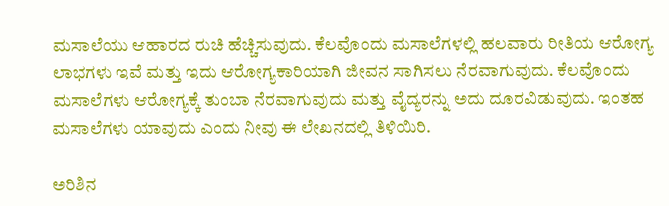ಮಸಾಲೆಯು ಆಹಾರದ ರುಚಿ ಹೆಚ್ಚಿಸುವುದು. ಕೆಲವೊಂದು ಮಸಾಲೆಗಳಲ್ಲಿ ಹಲವಾರು ರೀತಿಯ ಆರೋಗ್ಯ ಲಾಭಗಳು ಇವೆ ಮತ್ತು ಇದು ಆರೋಗ್ಯಕಾರಿಯಾಗಿ ಜೀವನ ಸಾಗಿಸಲು ನೆರವಾಗುವುದು. ಕೆಲವೊಂದು ಮಸಾಲೆಗಳು ಆರೋಗ್ಯಕ್ಕೆ ತುಂಬಾ ನೆರವಾಗುವುದು ಮತ್ತು ವೈದ್ಯರನ್ನು ಅದು ದೂರವಿಡುವುದು. ಇಂತಹ ಮಸಾಲೆಗಳು ಯಾವುದು ಎಂದು ನೀವು ಈ ಲೇಖನದಲ್ಲಿ ತಿಳಿಯಿರಿ.

ಅರಿಶಿನ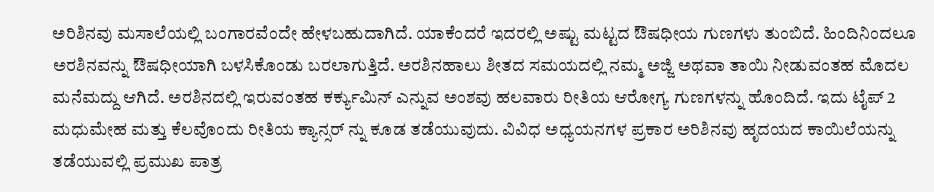ಅರಿಶಿನವು ಮಸಾಲೆಯಲ್ಲಿ ಬಂಗಾರವೆಂದೇ ಹೇಳಬಹುದಾಗಿದೆ. ಯಾಕೆಂದರೆ ಇದರಲ್ಲಿ ಅಷ್ಟು ಮಟ್ಟದ ಔಷಧೀಯ ಗುಣಗಳು ತುಂಬಿದೆ. ಹಿಂದಿನಿಂದಲೂ ಅರಶಿನವನ್ನು ಔಷಧೀಯಾಗಿ ಬಳಸಿಕೊಂಡು ಬರಲಾಗುತ್ತಿದೆ. ಅರಶಿನಹಾಲು ಶೀತದ ಸಮಯದಲ್ಲಿ ನಮ್ಮ ಅಜ್ಜಿ ಅಥವಾ ತಾಯಿ ನೀಡುವಂತಹ ಮೊದಲ ಮನೆಮದ್ದು ಆಗಿದೆ. ಅರಶಿನದಲ್ಲಿ ಇರುವಂತಹ ಕರ್ಕ್ಯುಮಿನ್ ಎನ್ನುವ ಅಂಶವು ಹಲವಾರು ರೀತಿಯ ಆರೋಗ್ಯ ಗುಣಗಳನ್ನು ಹೊಂದಿದೆ. ಇದು ಟೈಪ್ 2 ಮಧುಮೇಹ ಮತ್ತು ಕೆಲವೊಂದು ರೀತಿಯ ಕ್ಯಾನ್ಸರ್ ನ್ನು ಕೂಡ ತಡೆಯುವುದು. ವಿವಿಧ ಅಧ್ಯಯನಗಳ ಪ್ರಕಾರ ಅರಿಶಿನವು ಹೃದಯದ ಕಾಯಿಲೆಯನ್ನು ತಡೆಯುವಲ್ಲಿ ಪ್ರಮುಖ ಪಾತ್ರ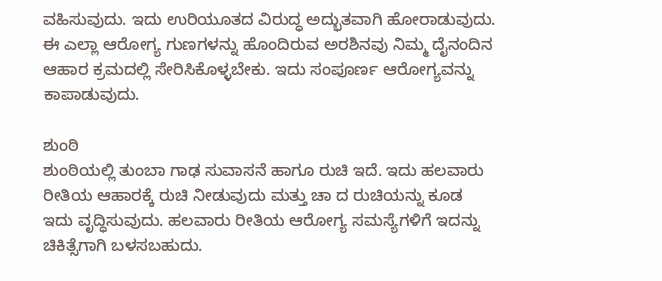ವಹಿಸುವುದು. ಇದು ಉರಿಯೂತದ ವಿರುದ್ಧ ಅದ್ಭುತವಾಗಿ ಹೋರಾಡುವುದು. ಈ ಎಲ್ಲಾ ಆರೋಗ್ಯ ಗುಣಗಳನ್ನು ಹೊಂದಿರುವ ಅರಶಿನವು ನಿಮ್ಮ ದೈನಂದಿನ ಆಹಾರ ಕ್ರಮದಲ್ಲಿ ಸೇರಿಸಿಕೊಳ್ಳಬೇಕು. ಇದು ಸಂಪೂರ್ಣ ಆರೋಗ್ಯವನ್ನು ಕಾಪಾಡುವುದು.

ಶುಂಠಿ
ಶುಂಠಿಯಲ್ಲಿ ತುಂಬಾ ಗಾಢ ಸುವಾಸನೆ ಹಾಗೂ ರುಚಿ ಇದೆ. ಇದು ಹಲವಾರು ರೀತಿಯ ಆಹಾರಕ್ಕೆ ರುಚಿ ನೀಡುವುದು ಮತ್ತು ಚಾ ದ ರುಚಿಯನ್ನು ಕೂಡ ಇದು ವೃದ್ಧಿಸುವುದು. ಹಲವಾರು ರೀತಿಯ ಆರೋಗ್ಯ ಸಮಸ್ಯೆಗಳಿಗೆ ಇದನ್ನು ಚಿಕಿತ್ಸೆಗಾಗಿ ಬಳಸಬಹುದು.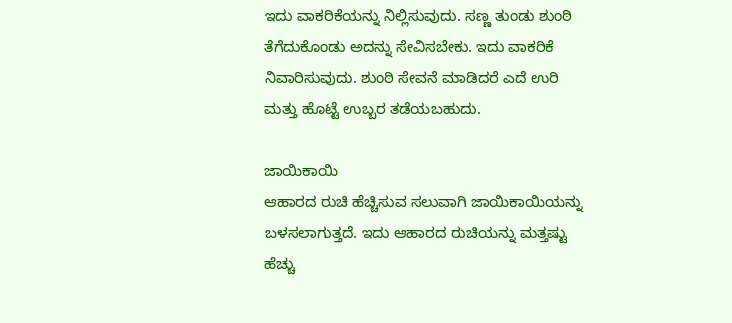ಇದು ವಾಕರಿಕೆಯನ್ನು ನಿಲ್ಲಿಸುವುದು. ಸಣ್ಣ ತುಂಡು ಶುಂಠಿ ತೆಗೆದುಕೊಂಡು ಅದನ್ನು ಸೇವಿಸಬೇಕು. ಇದು ವಾಕರಿಕೆ ನಿವಾರಿಸುವುದು. ಶುಂಠಿ ಸೇವನೆ ಮಾಡಿದರೆ ಎದೆ ಉರಿ ಮತ್ತು ಹೊಟ್ಟೆ ಉಬ್ಬರ ತಡೆಯಬಹುದು.

ಜಾಯಿಕಾಯಿ
ಆಹಾರದ ರುಚಿ ಹೆಚ್ಚಿಸುವ ಸಲುವಾಗಿ ಜಾಯಿಕಾಯಿಯನ್ನು ಬಳಸಲಾಗುತ್ತದೆ. ಇದು ಆಹಾರದ ರುಚಿಯನ್ನು ಮತ್ತಷ್ಟು ಹೆಚ್ಚು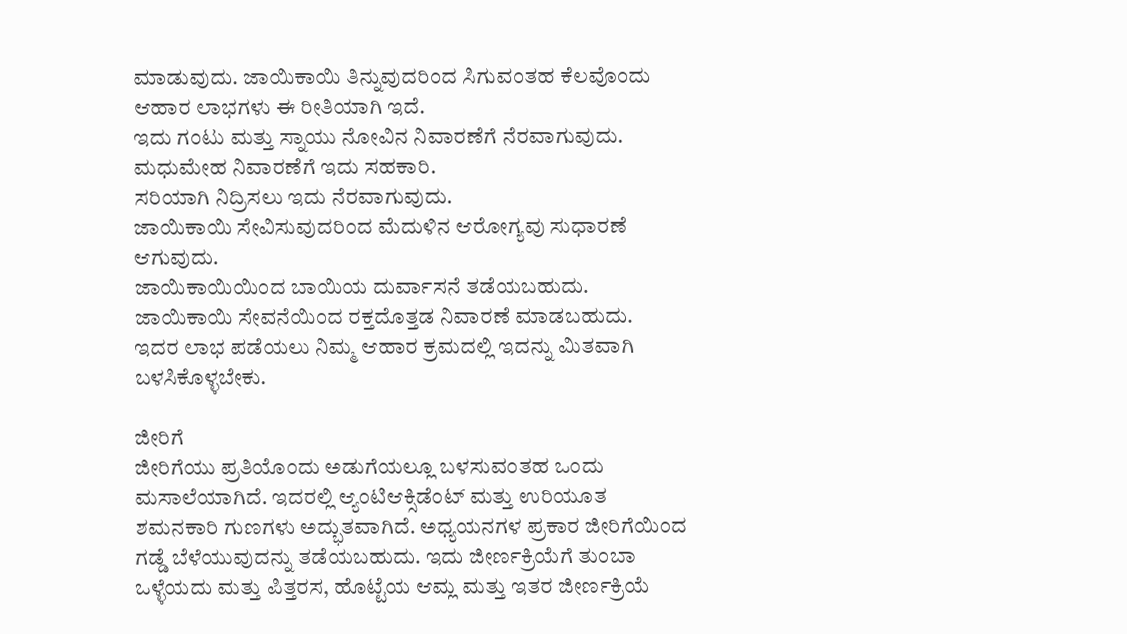ಮಾಡುವುದು. ಜಾಯಿಕಾಯಿ ತಿನ್ನುವುದರಿಂದ ಸಿಗುವಂತಹ ಕೆಲವೊಂದು ಆಹಾರ ಲಾಭಗಳು ಈ ರೀತಿಯಾಗಿ ಇದೆ.
ಇದು ಗಂಟು ಮತ್ತು ಸ್ನಾಯು ನೋವಿನ ನಿವಾರಣೆಗೆ ನೆರವಾಗುವುದು.
ಮಧುಮೇಹ ನಿವಾರಣೆಗೆ ಇದು ಸಹಕಾರಿ.
ಸರಿಯಾಗಿ ನಿದ್ರಿಸಲು ಇದು ನೆರವಾಗುವುದು.
ಜಾಯಿಕಾಯಿ ಸೇವಿಸುವುದರಿಂದ ಮೆದುಳಿನ ಆರೋಗ್ಯವು ಸುಧಾರಣೆ ಆಗುವುದು.
ಜಾಯಿಕಾಯಿಯಿಂದ ಬಾಯಿಯ ದುರ್ವಾಸನೆ ತಡೆಯಬಹುದು.
ಜಾಯಿಕಾಯಿ ಸೇವನೆಯಿಂದ ರಕ್ತದೊತ್ತಡ ನಿವಾರಣೆ ಮಾಡಬಹುದು.
ಇದರ ಲಾಭ ಪಡೆಯಲು ನಿಮ್ಮ ಆಹಾರ ಕ್ರಮದಲ್ಲಿ ಇದನ್ನು ಮಿತವಾಗಿ ಬಳಸಿಕೊಳ್ಳಬೇಕು.

ಜೀರಿಗೆ
ಜೀರಿಗೆಯು ಪ್ರತಿಯೊಂದು ಅಡುಗೆಯಲ್ಲೂ ಬಳಸುವಂತಹ ಒಂದು ಮಸಾಲೆಯಾಗಿದೆ. ಇದರಲ್ಲಿ ಆ್ಯಂಟಿಆಕ್ಸಿಡೆಂಟ್ ಮತ್ತು ಉರಿಯೂತ ಶಮನಕಾರಿ ಗುಣಗಳು ಅದ್ಭುತವಾಗಿದೆ. ಅಧ್ಯಯನಗಳ ಪ್ರಕಾರ ಜೀರಿಗೆಯಿಂದ ಗಡ್ಡೆ ಬೆಳೆಯುವುದನ್ನು ತಡೆಯಬಹುದು. ಇದು ಜೀರ್ಣಕ್ರಿಯೆಗೆ ತುಂಬಾ ಒಳ್ಳೆಯದು ಮತ್ತು ಪಿತ್ತರಸ, ಹೊಟ್ಟೆಯ ಆಮ್ಲ ಮತ್ತು ಇತರ ಜೀರ್ಣಕ್ರಿಯೆ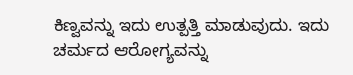ಕಿಣ್ವವನ್ನು ಇದು ಉತ್ಪತ್ತಿ ಮಾಡುವುದು. ಇದು ಚರ್ಮದ ಆರೋಗ್ಯವನ್ನು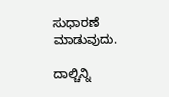ಸುಧಾರಣೆ ಮಾಡುವುದು.

ದಾಲ್ಚಿನ್ನಿ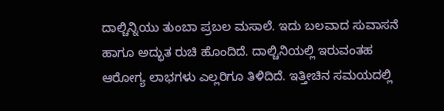ದಾಲ್ಚಿನ್ನಿಯು ತುಂಬಾ ಪ್ರಬಲ ಮಸಾಲೆ. ಇದು ಬಲವಾದ ಸುವಾಸನೆ ಹಾಗೂ ಅದ್ಭುತ ರುಚಿ ಹೊಂದಿದೆ. ದಾಲ್ಚಿನಿಯಲ್ಲಿ ಇರುವಂತಹ ಆರೋಗ್ಯ ಲಾಭಗಳು ಎಲ್ಲರಿಗೂ ತಿಳಿದಿದೆ. ಇತ್ತೀಚಿನ ಸಮಯದಲ್ಲಿ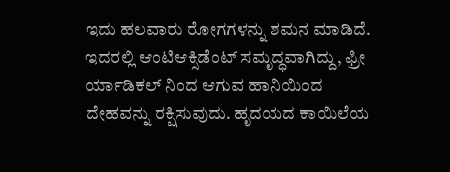ಇದು ಹಲವಾರು ರೋಗಗಳನ್ನು ಶಮನ ಮಾಡಿದೆ. ಇದರಲ್ಲಿ ಆಂಟಿಆಕ್ಸಿಡೆಂಟ್ ಸಮೃದ್ಧವಾಗಿದ್ದು, ಫ್ರೀ ರ್ಯಾಡಿಕಲ್ ನಿಂದ ಆಗುವ ಹಾನಿಯಿಂದ ದೇಹವನ್ನು ರಕ್ಷಿಸುವುದು. ಹೃದಯದ ಕಾಯಿಲೆಯ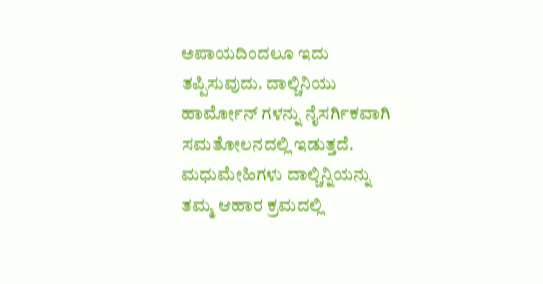ಅಪಾಯದಿಂದಲೂ ಇದು ತಪ್ಪಿಸುವುದು. ದಾಲ್ಚಿನಿಯು ಹಾರ್ಮೋನ್ ಗಳನ್ನು ನೈಸರ್ಗಿಕವಾಗಿ ಸಮತೋಲನದಲ್ಲಿ ಇಡುತ್ತದೆ. ಮಧುಮೇಹಿಗಳು ದಾಲ್ಚಿನ್ನಿಯನ್ನು ತಮ್ಮ ಆಹಾರ ಕ್ರಮದಲ್ಲಿ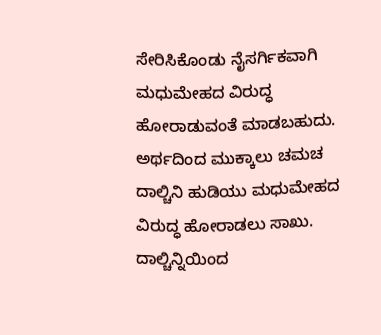ಸೇರಿಸಿಕೊಂಡು ನೈಸರ್ಗಿಕವಾಗಿ ಮಧುಮೇಹದ ವಿರುದ್ಧ ಹೋರಾಡುವಂತೆ ಮಾಡಬಹುದು. ಅರ್ಥದಿಂದ ಮುಕ್ಕಾಲು ಚಮಚ ದಾಲ್ಚಿನಿ ಹುಡಿಯು ಮಧುಮೇಹದ ವಿರುದ್ಧ ಹೋರಾಡಲು ಸಾಖು. ದಾಲ್ಚಿನ್ನಿಯಿಂದ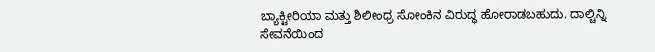ಬ್ಯಾಕ್ಟೀರಿಯಾ ಮತ್ತು ಶಿಲೀಂಧ್ರ ಸೋಂಕಿನ ವಿರುದ್ಧ ಹೋರಾಡಬಹುದು. ದಾಲ್ಚಿನ್ನಿ ಸೇವನೆಯಿಂದ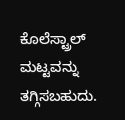ಕೊಲೆಸ್ಟ್ರಾಲ್ ಮಟ್ಟವನ್ನು ತಗ್ಗಿಸಬಹುದು.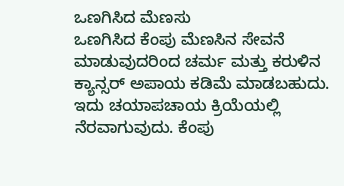ಒಣಗಿಸಿದ ಮೆಣಸು
ಒಣಗಿಸಿದ ಕೆಂಪು ಮೆಣಸಿನ ಸೇವನೆ ಮಾಡುವುದರಿಂದ ಚರ್ಮ ಮತ್ತು ಕರುಳಿನ ಕ್ಯಾನ್ಸರ್ ಅಪಾಯ ಕಡಿಮೆ ಮಾಡಬಹುದು. ಇದು ಚಯಾಪಚಾಯ ಕ್ರಿಯೆಯಲ್ಲಿ ನೆರವಾಗುವುದು. ಕೆಂಪು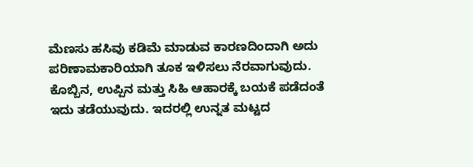ಮೆಣಸು ಹಸಿವು ಕಡಿಮೆ ಮಾಡುವ ಕಾರಣದಿಂದಾಗಿ ಅದು ಪರಿಣಾಮಕಾರಿಯಾಗಿ ತೂಕ ಇಳಿಸಲು ನೆರವಾಗುವುದು. ಕೊಬ್ಬಿನ, ಉಪ್ಪಿನ ಮತ್ತು ಸಿಹಿ ಆಹಾರಕ್ಕೆ ಬಯಕೆ ಪಡೆದಂತೆ ಇದು ತಡೆಯುವುದು. ಇದರಲ್ಲಿ ಉನ್ನತ ಮಟ್ಟದ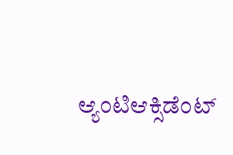ಆ್ಯಂಟಿಆಕ್ಸಿಡೆಂಟ್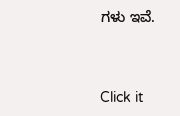ಗಳು ಇವೆ.



Click it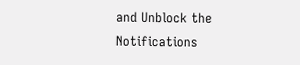and Unblock the Notifications